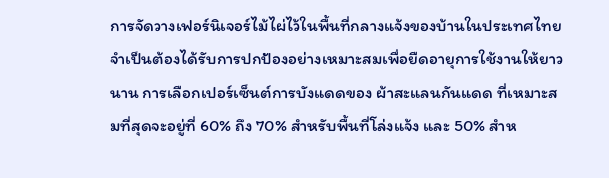การจัดวางเฟอร์นิเจอร์ไม้ไผ่ไว้ในพื้นที่กลางแจ้งของบ้านในประเทศไทย จำเป็นต้องได้รับการปกป้องอย่างเหมาะสมเพื่อยืดอายุการใช้งานให้ยาวนาน การเลือกเปอร์เซ็นต์การบังแดดของ ผ้าสะแลนกันแดด ที่เหมาะสมที่สุดจะอยู่ที่ 60% ถึง 70% สำหรับพื้นที่โล่งแจ้ง และ 50% สำห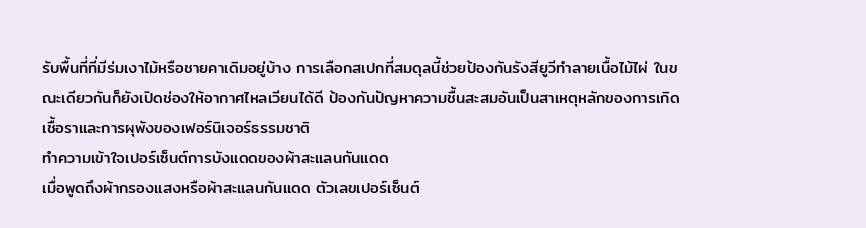รับพื้นที่ที่มีร่มเงาไม้หรือชายคาเดิมอยู่บ้าง การเลือกสเปกที่สมดุลนี้ช่วยป้องกันรังสียูวีทำลายเนื้อไม้ไผ่ ในขณะเดียวกันก็ยังเปิดช่องให้อากาศไหลเวียนได้ดี ป้องกันปัญหาความชื้นสะสมอันเป็นสาเหตุหลักของการเกิดเชื้อราและการผุพังของเฟอร์นิเจอร์ธรรมชาติ
ทำความเข้าใจเปอร์เซ็นต์การบังแดดของผ้าสะแลนกันแดด
เมื่อพูดถึงผ้ากรองแสงหรือผ้าสะแลนกันแดด ตัวเลขเปอร์เซ็นต์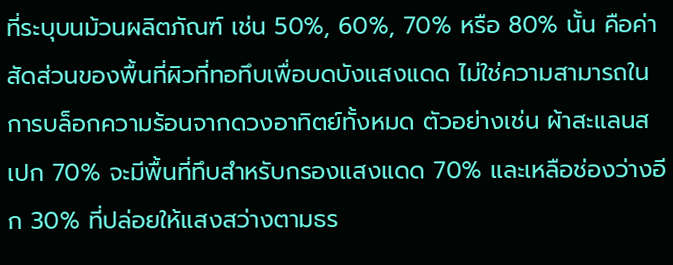ที่ระบุบนม้วนผลิตภัณฑ์ เช่น 50%, 60%, 70% หรือ 80% นั้น คือค่าสัดส่วนของพื้นที่ผิวที่ทอทึบเพื่อบดบังแสงแดด ไม่ใช่ความสามารถในการบล็อกความร้อนจากดวงอาทิตย์ทั้งหมด ตัวอย่างเช่น ผ้าสะแลนสเปก 70% จะมีพื้นที่ทึบสำหรับกรองแสงแดด 70% และเหลือช่องว่างอีก 30% ที่ปล่อยให้แสงสว่างตามธร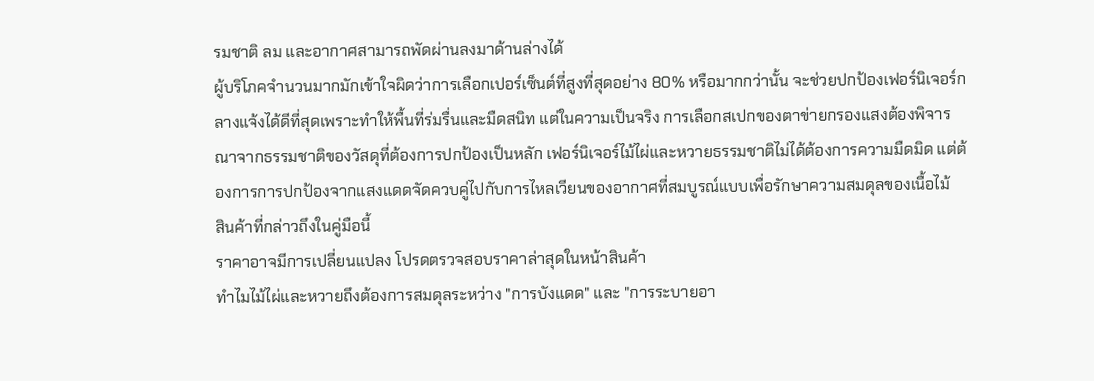รมชาติ ลม และอากาศสามารถพัดผ่านลงมาด้านล่างได้
ผู้บริโภคจำนวนมากมักเข้าใจผิดว่าการเลือกเปอร์เซ็นต์ที่สูงที่สุดอย่าง 80% หรือมากกว่านั้น จะช่วยปกป้องเฟอร์นิเจอร์กลางแจ้งได้ดีที่สุดเพราะทำให้พื้นที่ร่มรื่นและมืดสนิท แต่ในความเป็นจริง การเลือกสเปกของตาข่ายกรองแสงต้องพิจารณาจากธรรมชาติของวัสดุที่ต้องการปกป้องเป็นหลัก เฟอร์นิเจอร์ไม้ไผ่และหวายธรรมชาติไม่ได้ต้องการความมืดมิด แต่ต้องการการปกป้องจากแสงแดดจัดควบคู่ไปกับการไหลเวียนของอากาศที่สมบูรณ์แบบเพื่อรักษาความสมดุลของเนื้อไม้
สินค้าที่กล่าวถึงในคู่มือนี้
ราคาอาจมีการเปลี่ยนแปลง โปรดตรวจสอบราคาล่าสุดในหน้าสินค้า
ทำไมไม้ไผ่และหวายถึงต้องการสมดุลระหว่าง "การบังแดด" และ "การระบายอา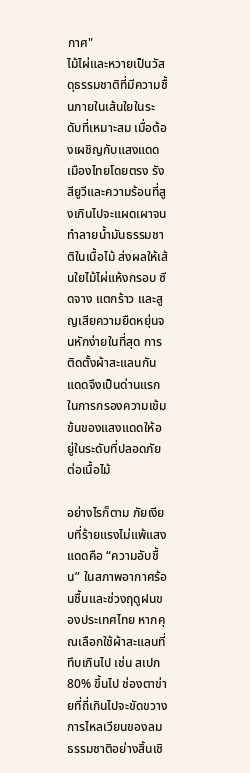กาศ"
ไม้ไผ่และหวายเป็นวัสดุธรรมชาติที่มีความชื้นภายในเส้นใยในระดับที่เหมาะสม เมื่อต้องเผชิญกับแสงแดดเมืองไทยโดยตรง รังสียูวีและความร้อนที่สูงเกินไปจะแผดเผาจนทำลายน้ำมันธรรมชาติในเนื้อไม้ ส่งผลให้เส้นใยไม้ไผ่แห้งกรอบ ซีดจาง แตกร้าว และสูญเสียความยืดหยุ่นจนหักง่ายในที่สุด การติดตั้งผ้าสะแลนกันแดดจึงเป็นด่านแรกในการกรองความเข้มข้นของแสงแดดให้อยู่ในระดับที่ปลอดภัยต่อเนื้อไม้

อย่างไรก็ตาม ภัยเงียบที่ร้ายแรงไม่แพ้แสงแดดคือ “ความอับชื้น” ในสภาพอากาศร้อนชื้นและช่วงฤดูฝนของประเทศไทย หากคุณเลือกใช้ผ้าสะแลนที่ทึบเกินไป เช่น สเปก 80% ขึ้นไป ช่องตาข่ายที่ถี่เกินไปจะขัดขวางการไหลเวียนของลมธรรมชาติอย่างสิ้นเชิ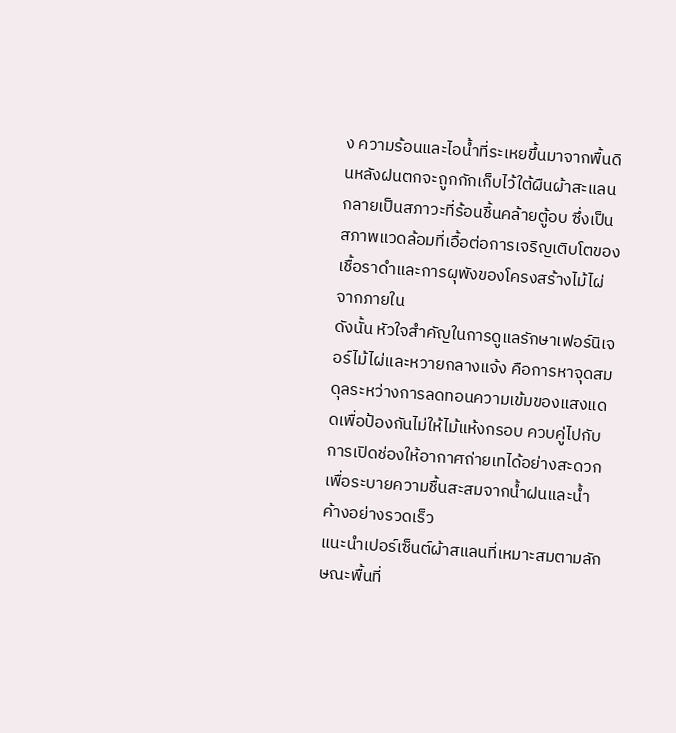ง ความร้อนและไอน้ำที่ระเหยขึ้นมาจากพื้นดินหลังฝนตกจะถูกกักเก็บไว้ใต้ผืนผ้าสะแลน กลายเป็นสภาวะที่ร้อนชื้นคล้ายตู้อบ ซึ่งเป็นสภาพแวดล้อมที่เอื้อต่อการเจริญเติบโตของเชื้อราดำและการผุพังของโครงสร้างไม้ไผ่จากภายใน
ดังนั้น หัวใจสำคัญในการดูแลรักษาเฟอร์นิเจอร์ไม้ไผ่และหวายกลางแจ้ง คือการหาจุดสมดุลระหว่างการลดทอนความเข้มของแสงแดดเพื่อป้องกันไม่ให้ไม้แห้งกรอบ ควบคู่ไปกับการเปิดช่องให้อากาศถ่ายเทได้อย่างสะดวก เพื่อระบายความชื้นสะสมจากน้ำฝนและน้ำค้างอย่างรวดเร็ว
แนะนำเปอร์เซ็นต์ผ้าสแลนที่เหมาะสมตามลักษณะพื้นที่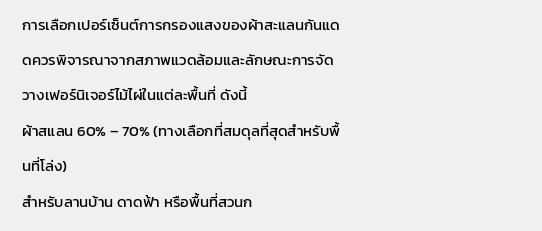การเลือกเปอร์เซ็นต์การกรองแสงของผ้าสะแลนกันแดดควรพิจารณาจากสภาพแวดล้อมและลักษณะการจัดวางเฟอร์นิเจอร์ไม้ไผ่ในแต่ละพื้นที่ ดังนี้
ผ้าสแลน 60% – 70% (ทางเลือกที่สมดุลที่สุดสำหรับพื้นที่โล่ง)
สำหรับลานบ้าน ดาดฟ้า หรือพื้นที่สวนก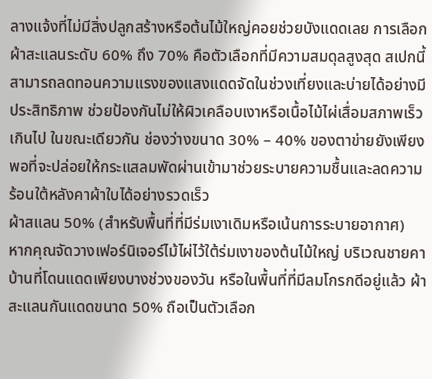ลางแจ้งที่ไม่มีสิ่งปลูกสร้างหรือต้นไม้ใหญ่คอยช่วยบังแดดเลย การเลือกผ้าสะแลนระดับ 60% ถึง 70% คือตัวเลือกที่มีความสมดุลสูงสุด สเปกนี้สามารถลดทอนความแรงของแสงแดดจัดในช่วงเที่ยงและบ่ายได้อย่างมีประสิทธิภาพ ช่วยป้องกันไม่ให้ผิวเคลือบเงาหรือเนื้อไม้ไผ่เสื่อมสภาพเร็วเกินไป ในขณะเดียวกัน ช่องว่างขนาด 30% – 40% ของตาข่ายยังเพียงพอที่จะปล่อยให้กระแสลมพัดผ่านเข้ามาช่วยระบายความชื้นและลดความร้อนใต้หลังคาผ้าใบได้อย่างรวดเร็ว
ผ้าสแลน 50% (สำหรับพื้นที่ที่มีร่มเงาเดิมหรือเน้นการระบายอากาศ)
หากคุณจัดวางเฟอร์นิเจอร์ไม้ไผ่ไว้ใต้ร่มเงาของต้นไม้ใหญ่ บริเวณชายคาบ้านที่โดนแดดเพียงบางช่วงของวัน หรือในพื้นที่ที่มีลมโกรกดีอยู่แล้ว ผ้าสะแลนกันแดดขนาด 50% ถือเป็นตัวเลือก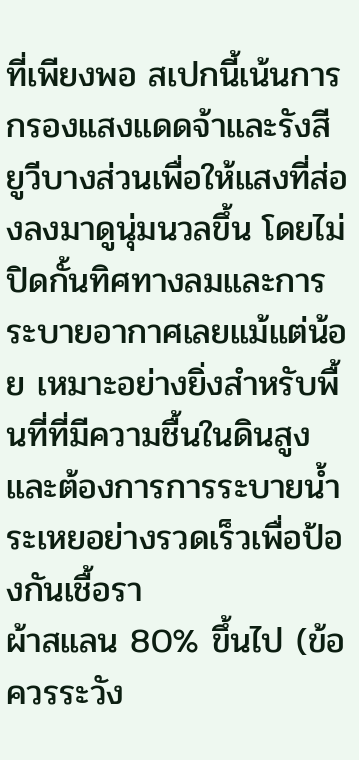ที่เพียงพอ สเปกนี้เน้นการกรองแสงแดดจ้าและรังสียูวีบางส่วนเพื่อให้แสงที่ส่องลงมาดูนุ่มนวลขึ้น โดยไม่ปิดกั้นทิศทางลมและการระบายอากาศเลยแม้แต่น้อย เหมาะอย่างยิ่งสำหรับพื้นที่ที่มีความชื้นในดินสูงและต้องการการระบายน้ำระเหยอย่างรวดเร็วเพื่อป้องกันเชื้อรา
ผ้าสแลน 80% ขึ้นไป (ข้อควรระวัง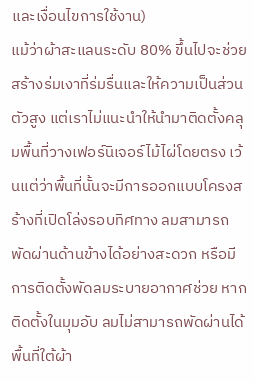และเงื่อนไขการใช้งาน)
แม้ว่าผ้าสะแลนระดับ 80% ขึ้นไปจะช่วยสร้างร่มเงาที่ร่มรื่นและให้ความเป็นส่วนตัวสูง แต่เราไม่แนะนำให้นำมาติดตั้งคลุมพื้นที่วางเฟอร์นิเจอร์ไม้ไผ่โดยตรง เว้นแต่ว่าพื้นที่นั้นจะมีการออกแบบโครงสร้างที่เปิดโล่งรอบทิศทาง ลมสามารถพัดผ่านด้านข้างได้อย่างสะดวก หรือมีการติดตั้งพัดลมระบายอากาศช่วย หากติดตั้งในมุมอับ ลมไม่สามารถพัดผ่านได้ พื้นที่ใต้ผ้า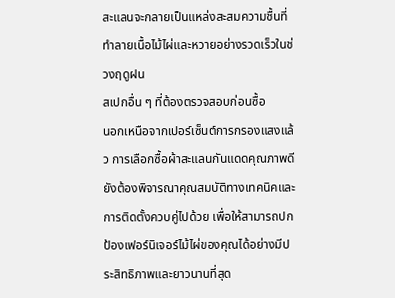สะแลนจะกลายเป็นแหล่งสะสมความชื้นที่ทำลายเนื้อไม้ไผ่และหวายอย่างรวดเร็วในช่วงฤดูฝน
สเปกอื่น ๆ ที่ต้องตรวจสอบก่อนซื้อ
นอกเหนือจากเปอร์เซ็นต์การกรองแสงแล้ว การเลือกซื้อผ้าสะแลนกันแดดคุณภาพดียังต้องพิจารณาคุณสมบัติทางเทคนิคและการติดตั้งควบคู่ไปด้วย เพื่อให้สามารถปกป้องเฟอร์นิเจอร์ไม้ไผ่ของคุณได้อย่างมีประสิทธิภาพและยาวนานที่สุด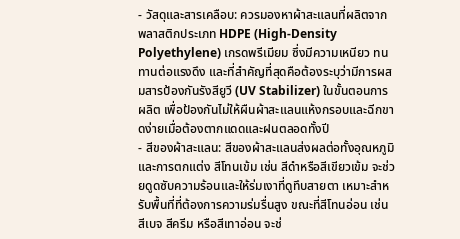- วัสดุและสารเคลือบ: ควรมองหาผ้าสะแลนที่ผลิตจากพลาสติกประเภท HDPE (High-Density Polyethylene) เกรดพรีเมียม ซึ่งมีความเหนียว ทนทานต่อแรงดึง และที่สำคัญที่สุดคือต้องระบุว่ามีการผสมสารป้องกันรังสียูวี (UV Stabilizer) ในขั้นตอนการผลิต เพื่อป้องกันไม่ให้ผืนผ้าสะแลนแห้งกรอบและฉีกขาดง่ายเมื่อต้องตากแดดและฝนตลอดทั้งปี
- สีของผ้าสะแลน: สีของผ้าสะแลนส่งผลต่อทั้งอุณหภูมิและการตกแต่ง สีโทนเข้ม เช่น สีดำหรือสีเขียวเข้ม จะช่วยดูดซับความร้อนและให้ร่มเงาที่ดูทึบสายตา เหมาะสำหรับพื้นที่ที่ต้องการความร่มรื่นสูง ขณะที่สีโทนอ่อน เช่น สีเบจ สีครีม หรือสีเทาอ่อน จะช่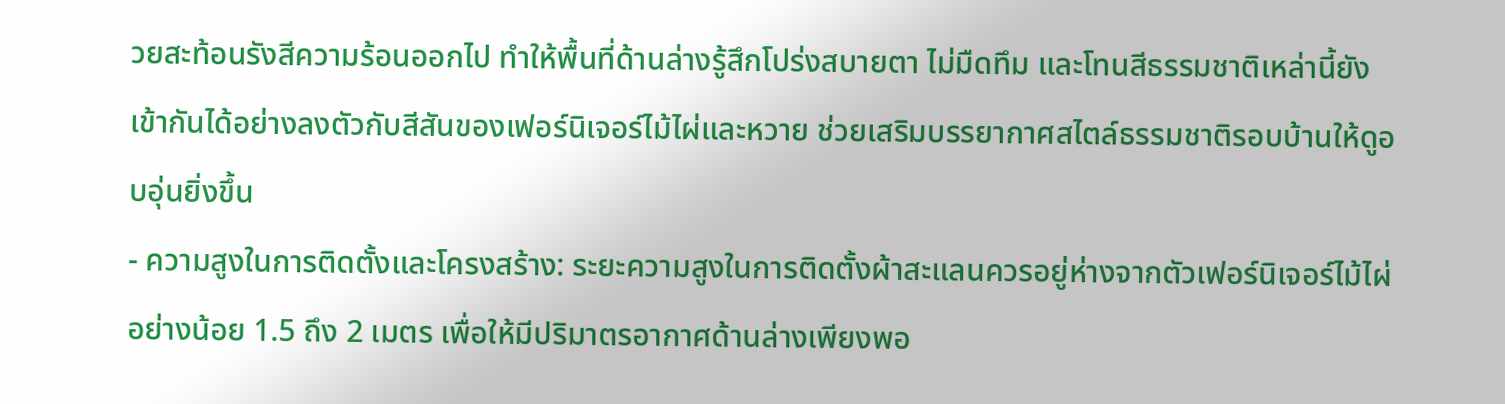วยสะท้อนรังสีความร้อนออกไป ทำให้พื้นที่ด้านล่างรู้สึกโปร่งสบายตา ไม่มืดทึม และโทนสีธรรมชาติเหล่านี้ยังเข้ากันได้อย่างลงตัวกับสีสันของเฟอร์นิเจอร์ไม้ไผ่และหวาย ช่วยเสริมบรรยากาศสไตล์ธรรมชาติรอบบ้านให้ดูอบอุ่นยิ่งขึ้น
- ความสูงในการติดตั้งและโครงสร้าง: ระยะความสูงในการติดตั้งผ้าสะแลนควรอยู่ห่างจากตัวเฟอร์นิเจอร์ไม้ไผ่อย่างน้อย 1.5 ถึง 2 เมตร เพื่อให้มีปริมาตรอากาศด้านล่างเพียงพอ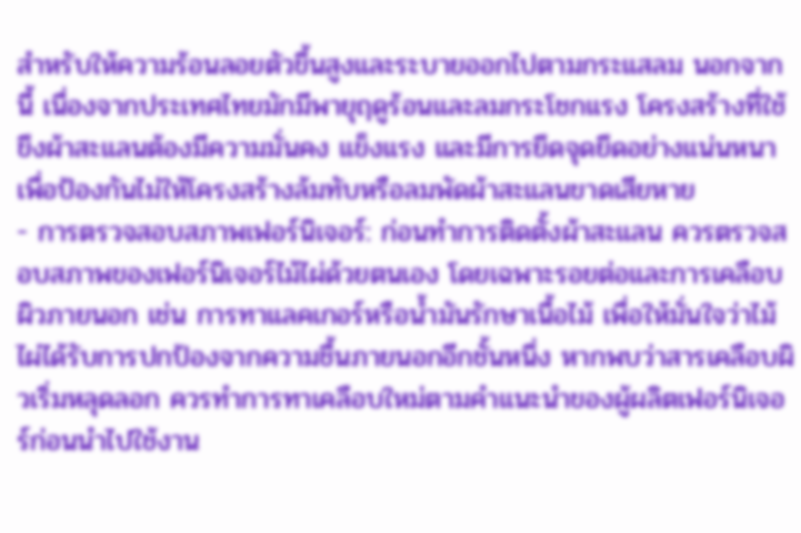สำหรับให้ความร้อนลอยตัวขึ้นสูงและระบายออกไปตามกระแสลม นอกจากนี้ เนื่องจากประเทศไทยมักมีพายุฤดูร้อนและลมกระโชกแรง โครงสร้างที่ใช้ขึงผ้าสะแลนต้องมีความมั่นคง แข็งแรง และมีการยึดจุดยึดอย่างแน่นหนา เพื่อป้องกันไม่ให้โครงสร้างล้มทับหรือลมพัดผ้าสะแลนขาดเสียหาย
- การตรวจสอบสภาพเฟอร์นิเจอร์: ก่อนทำการติดตั้งผ้าสะแลน ควรตรวจสอบสภาพของเฟอร์นิเจอร์ไม้ไผ่ด้วยตนเอง โดยเฉพาะรอยต่อและการเคลือบผิวภายนอก เช่น การทาแลคเกอร์หรือน้ำมันรักษาเนื้อไม้ เพื่อให้มั่นใจว่าไม้ไผ่ได้รับการปกป้องจากความชื้นภายนอกอีกชั้นหนึ่ง หากพบว่าสารเคลือบผิวเริ่มหลุดลอก ควรทำการทาเคลือบใหม่ตามคำแนะนำของผู้ผลิตเฟอร์นิเจอร์ก่อนนำไปใช้งาน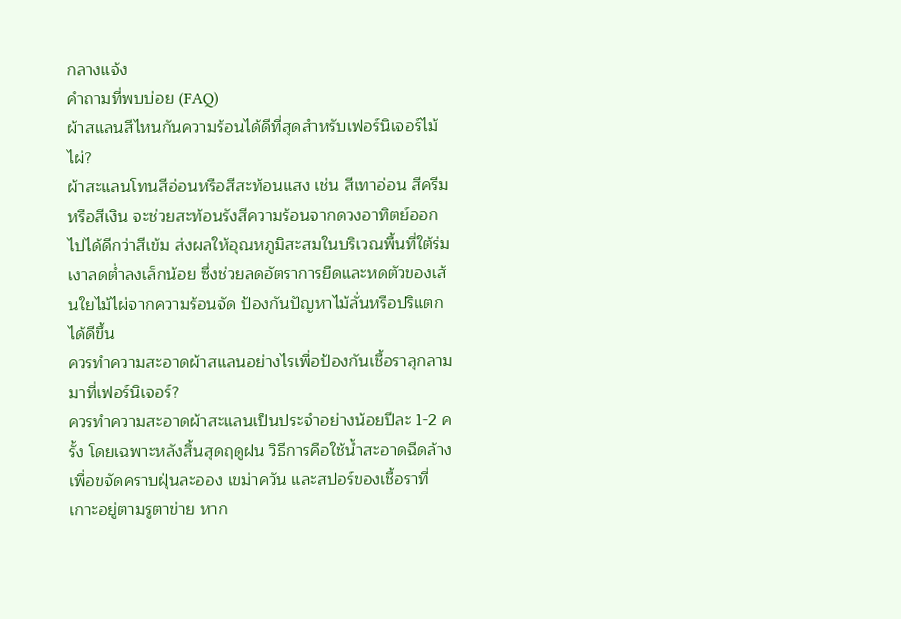กลางแจ้ง
คำถามที่พบบ่อย (FAQ)
ผ้าสแลนสีไหนกันความร้อนได้ดีที่สุดสำหรับเฟอร์นิเจอร์ไม้ไผ่?
ผ้าสะแลนโทนสีอ่อนหรือสีสะท้อนแสง เช่น สีเทาอ่อน สีครีม หรือสีเงิน จะช่วยสะท้อนรังสีความร้อนจากดวงอาทิตย์ออกไปได้ดีกว่าสีเข้ม ส่งผลให้อุณหภูมิสะสมในบริเวณพื้นที่ใต้ร่มเงาลดต่ำลงเล็กน้อย ซึ่งช่วยลดอัตราการยืดและหดตัวของเส้นใยไม้ไผ่จากความร้อนจัด ป้องกันปัญหาไม้ลั่นหรือปริแตกได้ดีขึ้น
ควรทำความสะอาดผ้าสแลนอย่างไรเพื่อป้องกันเชื้อราลุกลามมาที่เฟอร์นิเจอร์?
ควรทำความสะอาดผ้าสะแลนเป็นประจำอย่างน้อยปีละ 1-2 ครั้ง โดยเฉพาะหลังสิ้นสุดฤดูฝน วิธีการคือใช้น้ำสะอาดฉีดล้างเพื่อขจัดคราบฝุ่นละออง เขม่าควัน และสปอร์ของเชื้อราที่เกาะอยู่ตามรูตาข่าย หาก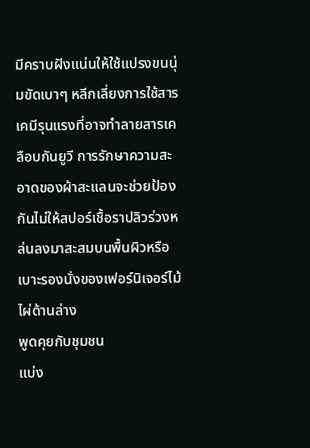มีคราบฝังแน่นให้ใช้แปรงขนนุ่มขัดเบาๆ หลีกเลี่ยงการใช้สารเคมีรุนแรงที่อาจทำลายสารเคลือบกันยูวี การรักษาความสะอาดของผ้าสะแลนจะช่วยป้องกันไม่ให้สปอร์เชื้อราปลิวร่วงหล่นลงมาสะสมบนพื้นผิวหรือเบาะรองนั่งของเฟอร์นิเจอร์ไม้ไผ่ด้านล่าง
พูดคุยกับชุมชน
แบ่ง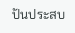ปันประสบ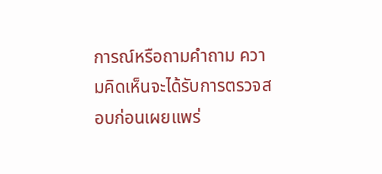การณ์หรือถามคำถาม ความคิดเห็นจะได้รับการตรวจสอบก่อนเผยแพร่